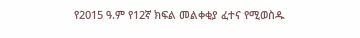የ2015 ዓ.ም የ12ኛ ክፍል መልቀቂያ ፈተና የሚወስዱ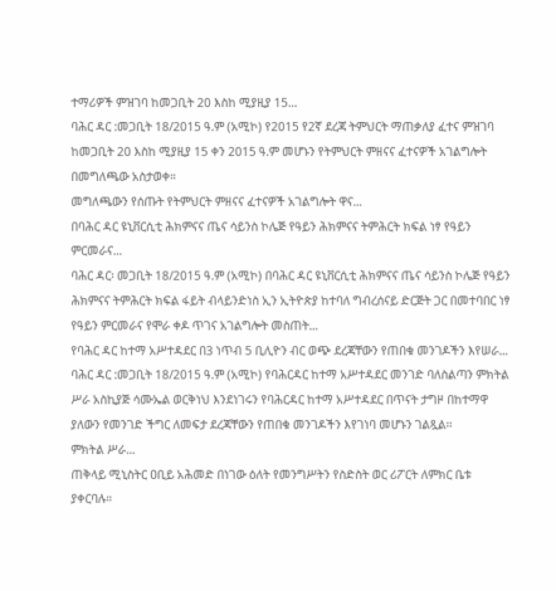ተማሪዎች ምዝገባ ከመጋቢት 20 እስከ ሚያዚያ 15...
ባሕር ዳር :መጋቢት 18/2015 ዓ.ም (አሚኮ) የ2015 የ2ኛ ደረጃ ትምህርት ማጠቃለያ ፈተና ምዝገባ ከመጋቢት 20 እስከ ሚያዚያ 15 ቀን 2015 ዓ.ም መሆኑን የትምህርት ምዘናና ፈተናዎች አገልግሎት በመግለጫው አስታወቀ።
መግለጫውን የሰጡት የትምህርት ምዘናና ፈተናዎች አገልግሎት ዋና...
በባሕር ዳር ዩኒቨርሲቲ ሕክምናና ጤና ሳይንስ ኮሌጅ የዓይን ሕክምናና ትምሕርት ክፍል ነፃ የዓይን ምርመራና...
ባሕር ዳር፡ መጋቢት 18/2015 ዓ.ም (አሚኮ) በባሕር ዳር ዩኒቨርሲቲ ሕክምናና ጤና ሳይንስ ኮሌጅ የዓይን ሕክምናና ትምሕርት ክፍል ፋይት ብላይንድነስ ኢን ኢትዮጵያ ከተባለ ግብረሰናይ ድርጅት ጋር በመተባበር ነፃ የዓይን ምርመራና የሞራ ቀዶ ጥገና አገልግሎት መስጠት...
የባሕር ዳር ከተማ አሥተዳደር በ3 ነጥብ 5 ቢሊዮን ብር ወጭ ደረጃቸውን የጠበቁ መንገዶችን እየሠራ...
ባሕር ዳር :መጋቢት 18/2015 ዓ.ም (አሚኮ) የባሕርዳር ከተማ አሥተዳደር መንገድ ባለስልጣን ምክትል ሥራ አስኪያጅ ሳሙኤል ወርቅነህ እንደነገሩን የባሕርዳር ከተማ አሥተዳደር በጥናት ታግዞ በከተማዋ ያለውን የመንገድ ችግር ለመፍታ ደረጃቸውን የጠበቁ መንገዶችን እየገነባ መሆኑን ገልጿል፡፡
ምክትል ሥራ...
ጠቅላይ ሚኒስትር ዐቢይ አሕመድ በነገው ዕለት የመንግሥትን የስድስት ወር ሪፖርት ለምክር ቤቱ ያቀርባሉ።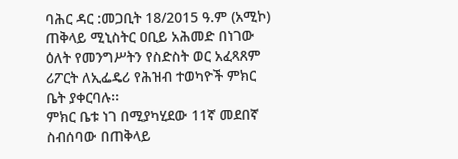ባሕር ዳር :መጋቢት 18/2015 ዓ.ም (አሚኮ) ጠቅላይ ሚኒስትር ዐቢይ አሕመድ በነገው ዕለት የመንግሥትን የስድስት ወር አፈጻጸም ሪፖርት ለኢፌዴሪ የሕዝብ ተወካዮች ምክር ቤት ያቀርባሉ፡፡
ምክር ቤቱ ነገ በሚያካሂደው 11ኛ መደበኛ ስብሰባው በጠቅላይ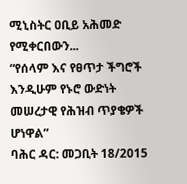ሚኒስትር ዐቢይ አሕመድ የሚቀርበውን...
“የሰላም እና የፀጥታ ችግሮች እንዲሁም የኑሮ ውድነት መሠረታዊ የሕዝብ ጥያቄዎች ሆነዋል”
ባሕር ዳር: መጋቢት 18/2015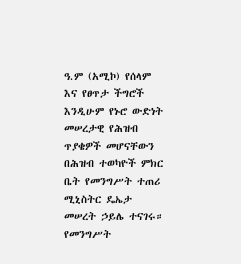ዓ.ም (አሚኮ) የሰላም እና የፀጥታ ችግሮች እንዲሁም የኑሮ ውድነት መሠረታዊ የሕዝብ ጥያቄዎች መሆናቸውን በሕዝብ ተወካዮች ምክር ቤት የመንግሥት ተጠሪ ሚኒስትር ዴኤታ መሠረት ኃይሌ ተናገሩ።
የመንግሥት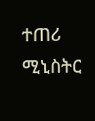ተጠሪ ሚኒስትር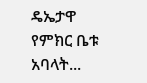ዴኤታዋ የምክር ቤቱ አባላት...